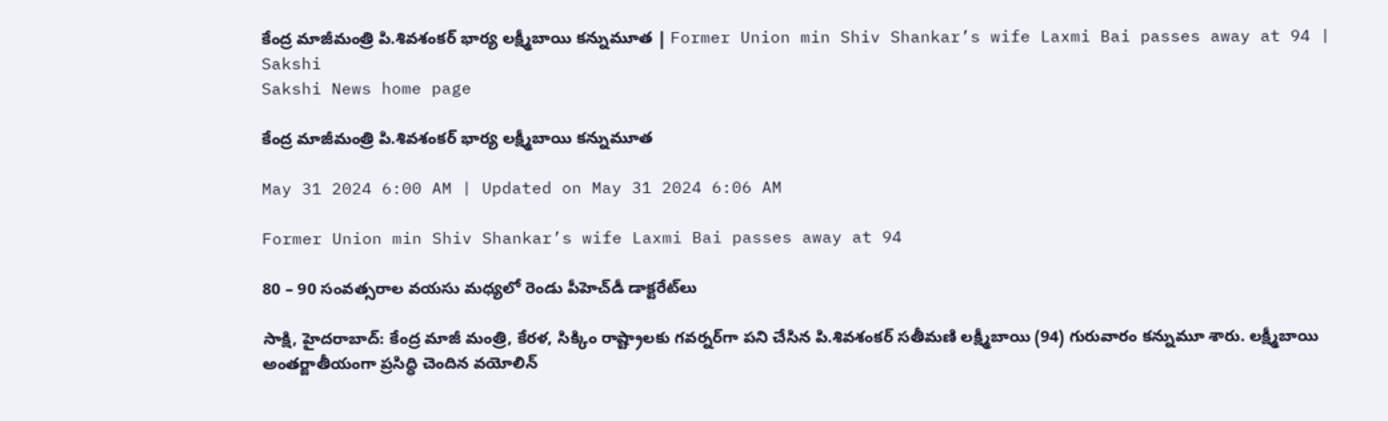కేంద్ర మాజీమంత్రి పి.శివశంకర్‌ భార్య లక్ష్మీబాయి కన్నుమూత | Former Union min Shiv Shankar’s wife Laxmi Bai passes away at 94 | Sakshi
Sakshi News home page

కేంద్ర మాజీమంత్రి పి.శివశంకర్‌ భార్య లక్ష్మీబాయి కన్నుమూత

May 31 2024 6:00 AM | Updated on May 31 2024 6:06 AM

Former Union min Shiv Shankar’s wife Laxmi Bai passes away at 94

80 – 90 సంవత్సరాల వయసు మధ్యలో రెండు పీహెచ్‌డీ డాక్టరేట్‌లు

సాక్షి, హైదరాబాద్‌: కేంద్ర మాజీ మంత్రి, కేరళ, సిక్కిం రాష్ట్రాలకు గవర్నర్‌గా పని చేసిన పి.శివశంకర్‌ సతీమణి లక్ష్మీబాయి (94) గురువారం కన్నుమూ శారు. లక్ష్మీబాయి అంతర్జాతీయంగా ప్రసిద్ధి చెందిన వయోలిన్‌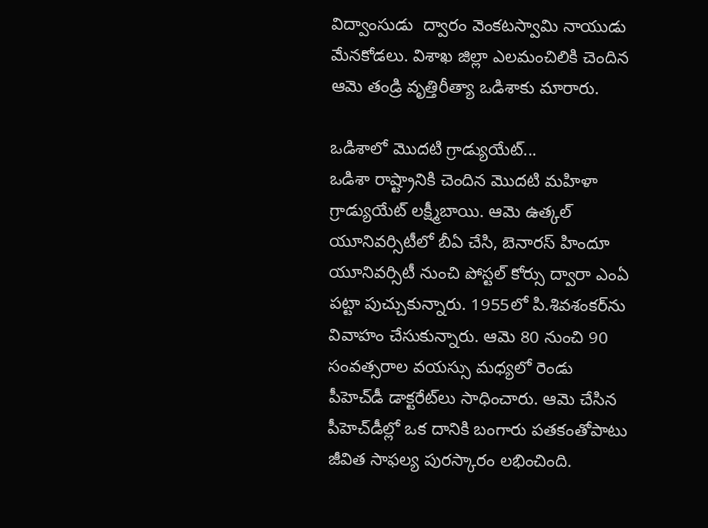విద్వాంసుడు  ద్వారం వెంకటస్వామి నాయుడు మేనకోడలు. విశాఖ జిల్లా ఎలమంచిలికి చెందిన ఆమె తండ్రి వృత్తిరీత్యా ఒడిశాకు మారారు.

ఒడిశాలో మొదటి గ్రాడ్యుయేట్‌...
ఒడిశా రాష్ట్రానికి చెందిన మొదటి మహిళా గ్రాడ్యుయేట్‌ లక్ష్మీబాయి. ఆమె ఉత్కల్‌ యూనివర్సిటీలో బీఏ చేసి, బెనారస్‌ హిందూ యూనివర్సిటీ నుంచి పోస్టల్‌ కోర్సు ద్వారా ఎంఏ పట్టా పుచ్చుకున్నారు. 1955లో పి.శివశంకర్‌ను వివాహం చేసుకున్నారు. ఆమె 80 నుంచి 90 సంవత్సరాల వయస్సు మధ్యలో రెండు పీహెచ్‌డీ డాక్టరేట్‌లు సాధించారు. ఆమె చేసిన పీహెచ్‌డీల్లో ఒక దానికి బంగారు పతకంతోపాటు జీవిత సాఫల్య పురస్కారం లభించింది.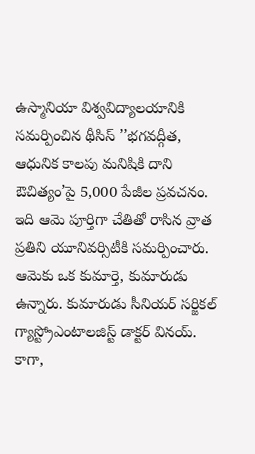ఉస్మానియా విశ్వవిద్యాలయానికి సమర్పించిన థీసిస్‌ ’’భగవద్గీత, ఆధునిక కాలపు మనిషికి దాని ఔచిత్యం’పై 5,000 పేజీల ప్రవచనం. ఇది ఆమె పూర్తిగా చేతితో రాసిన వ్రాత ప్రతిని యూనివర్సిటీకి సమర్పించారు. ఆమెకు ఒక కుమార్తె, కుమారుడు ఉన్నారు. కుమారుడు సీనియర్‌ సర్జికల్‌ గ్యాస్ట్రోఎంటాలజిస్ట్‌ డాక్టర్‌ వినయ్‌. కాగా,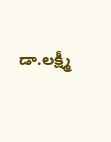డా.లక్ష్మీ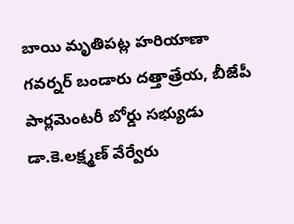బాయి మృతిపట్ల హరియాణా గవర్నర్‌ బండారు దత్తాత్రేయ, బీజేపీ పార్లమెంటరీ బోర్డు సభ్యుడు డా.కె.లక్ష్మణ్‌ వేర్వేరు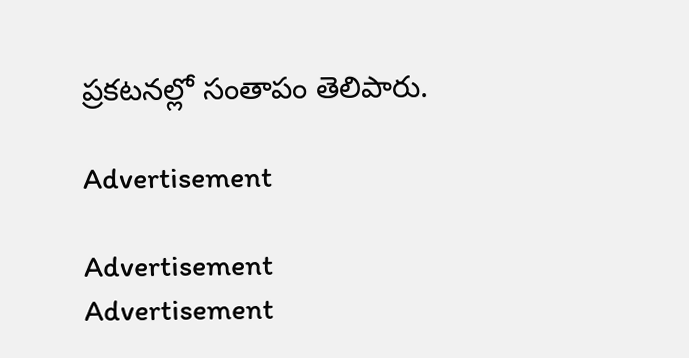ప్రకటనల్లో సంతాపం తెలిపారు.

Advertisement

Advertisement
Advertisement